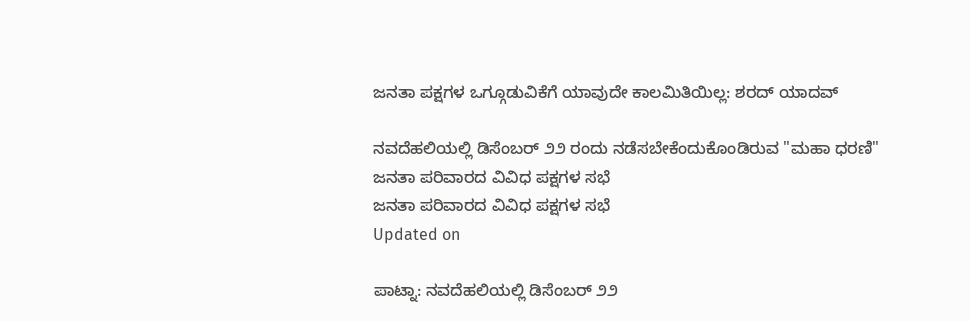ಜನತಾ ಪಕ್ಷಗಳ ಒಗ್ಗೂಡುವಿಕೆಗೆ ಯಾವುದೇ ಕಾಲಮಿತಿಯಿಲ್ಲ: ಶರದ್ ಯಾದವ್

ನವದೆಹಲಿಯಲ್ಲಿ ಡಿಸೆಂಬರ್ ೨೨ ರಂದು ನಡೆಸಬೇಕೆಂದುಕೊಂಡಿರುವ "ಮಹಾ ಧರಣಿ"
ಜನತಾ ಪರಿವಾರದ ವಿವಿಧ ಪಕ್ಷಗಳ ಸಭೆ
ಜನತಾ ಪರಿವಾರದ ವಿವಿಧ ಪಕ್ಷಗಳ ಸಭೆ
Updated on

ಪಾಟ್ನಾ: ನವದೆಹಲಿಯಲ್ಲಿ ಡಿಸೆಂಬರ್ ೨೨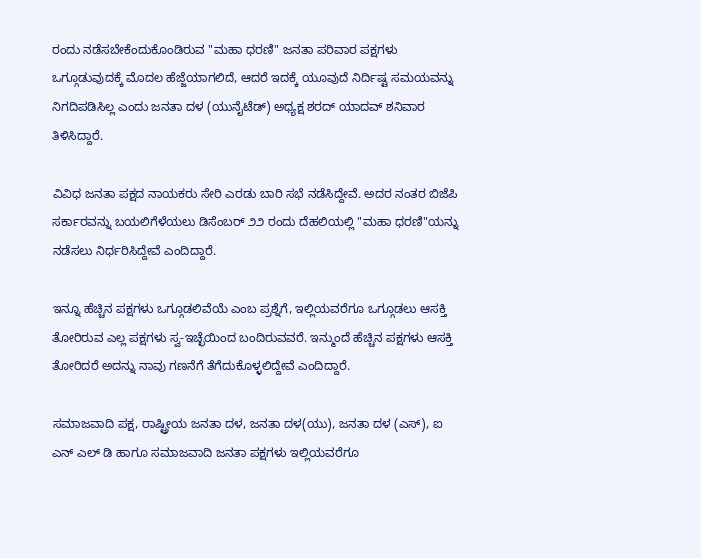ರಂದು ನಡೆಸಬೇಕೆಂದುಕೊಂಡಿರುವ "ಮಹಾ ಧರಣಿ" ಜನತಾ ಪರಿವಾರ ಪಕ್ಷಗಳು ಒಗ್ಗೂಡುವುದಕ್ಕೆ ಮೊದಲ ಹೆಜ್ಜೆಯಾಗಲಿದೆ, ಆದರೆ ಇದಕ್ಕೆ ಯೂವುದೆ ನಿರ್ದಿಷ್ಟ ಸಮಯವನ್ನು ನಿಗದಿಪಡಿಸಿಲ್ಲ ಎಂದು ಜನತಾ ದಳ (ಯುನೈಟೆಡ್) ಅಧ್ಯಕ್ಷ ಶರದ್ ಯಾದವ್ ಶನಿವಾರ ತಿಳಿಸಿದ್ದಾರೆ.

ವಿವಿಧ ಜನತಾ ಪಕ್ಷದ ನಾಯಕರು ಸೇರಿ ಎರಡು ಬಾರಿ ಸಭೆ ನಡೆಸಿದ್ದೇವೆ. ಅದರ ನಂತರ ಬಿಜೆಪಿ ಸರ್ಕಾರವನ್ನು ಬಯಲಿಗೆಳೆಯಲು ಡಿಸೆಂಬರ್ ೨೨ ರಂದು ದೆಹಲಿಯಲ್ಲಿ "ಮಹಾ ಧರಣಿ"ಯನ್ನು ನಡೆಸಲು ನಿರ್ಧರಿಸಿದ್ದೇವೆ ಎಂದಿದ್ದಾರೆ.

ಇನ್ನೂ ಹೆಚ್ಚಿನ ಪಕ್ಷಗಳು ಒಗ್ಗೂಡಲಿವೆಯೆ ಎಂಬ ಪ್ರಶ್ನೆಗೆ, ಇಲ್ಲಿಯವರೆಗೂ ಒಗ್ಗೂಡಲು ಆಸಕ್ತಿ ತೋರಿರುವ ಎಲ್ಲ ಪಕ್ಷಗಳು ಸ್ವ-ಇಚ್ಛೆಯಿಂದ ಬಂದಿರುವವರೆ. ಇನ್ಮುಂದೆ ಹೆಚ್ಚಿನ ಪಕ್ಷಗಳು ಆಸಕ್ತಿ ತೋರಿದರೆ ಅದನ್ನು ನಾವು ಗಣನೆಗೆ ತೆಗೆದುಕೊಳ್ಳಲಿದ್ದೇವೆ ಎಂದಿದ್ದಾರೆ.

ಸಮಾಜವಾದಿ ಪಕ್ಷ, ರಾಷ್ಟ್ರೀಯ ಜನತಾ ದಳ, ಜನತಾ ದಳ(ಯು), ಜನತಾ ದಳ (ಎಸ್), ಐ ಎನ್ ಎಲ್ ಡಿ ಹಾಗೂ ಸಮಾಜವಾದಿ ಜನತಾ ಪಕ್ಷಗಳು ಇಲ್ಲಿಯವರೆಗೂ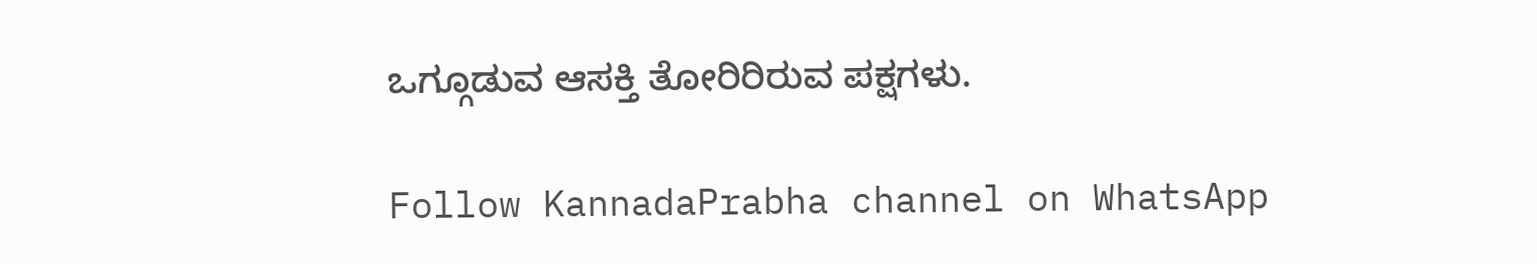ಒಗ್ಗೂಡುವ ಆಸಕ್ತಿ ತೋರಿರಿರುವ ಪಕ್ಷಗಳು.

Follow KannadaPrabha channel on WhatsApp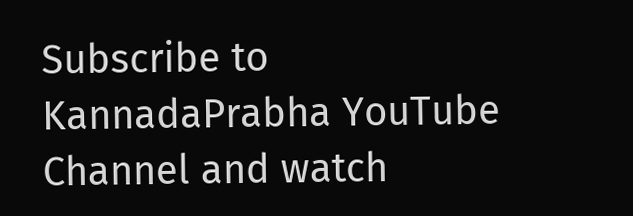Subscribe to KannadaPrabha YouTube Channel and watch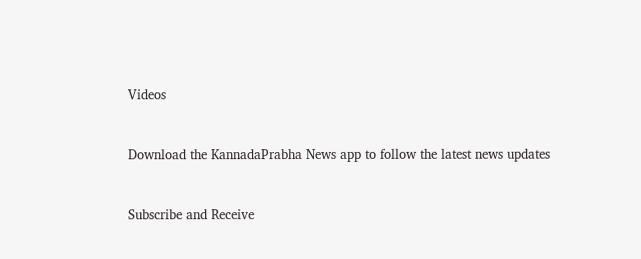Videos



Download the KannadaPrabha News app to follow the latest news updates



Subscribe and Receive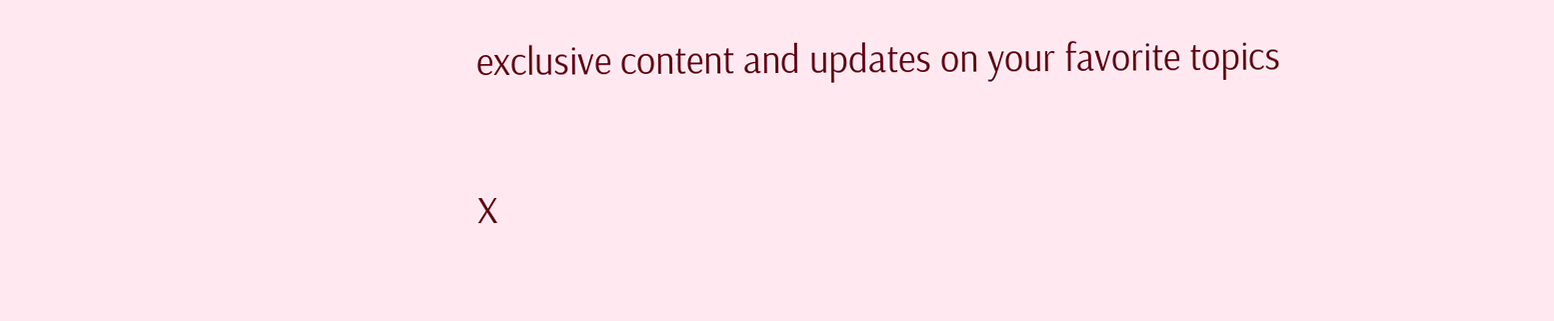exclusive content and updates on your favorite topics

X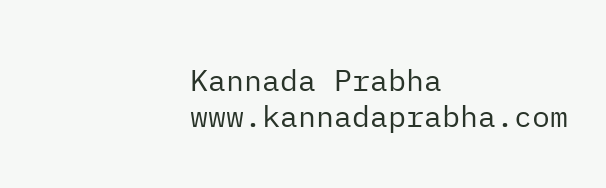Kannada Prabha
www.kannadaprabha.com